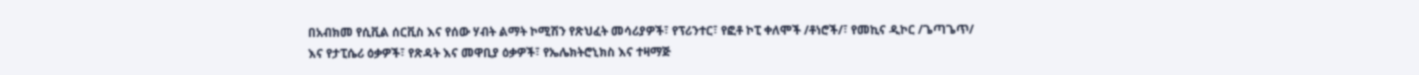በአብክመ የሲቪል ሰርቪስ እና የሰው ሃብት ልማት ኮሚሽን የጽህፈት መሳሪያዎች፣ የፕሪንተር፣ የፎቶ ኮፒ ቀለሞች /ቶነሮች/፣ የመኪና ዲኮር /ጌጣጌጥ/ እና የታፒሴሪ ዕቃዎች፣ የጽዳት እና መዋቢያ ዕቃዎች፣ የኤሌክትሮኒክስ እና ተዛማጅ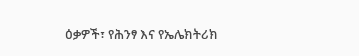ዕቃዎች፣ የሕንፃ እና የኤሌክትሪክ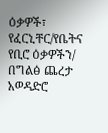ዕቃዎች፣ የፈርኒቸር/የቤትና የቢሮ ዕቃዎችን/ በግልፅ ጨረታ አወዳድሮ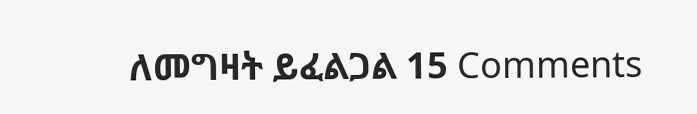ለመግዛት ይፈልጋል 15 Comments